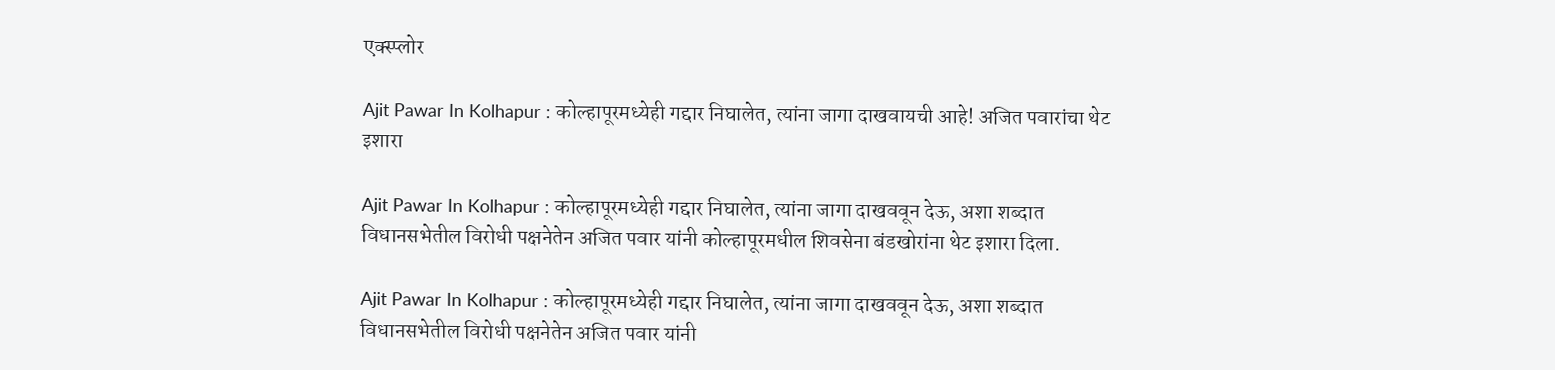एक्स्प्लोर

Ajit Pawar In Kolhapur : कोल्हापूरमध्येही गद्दार निघालेत, त्यांना जागा दाखवायची आहे! अजित पवारांचा थेट इशारा

Ajit Pawar In Kolhapur : कोल्हापूरमध्येही गद्दार निघालेत, त्यांना जागा दाखववून देऊ, अशा शब्दात विधानसभेतील विरोधी पक्षनेतेन अजित पवार यांनी कोल्हापूरमधील शिवसेना बंडखोरांना थेट इशारा दिला.

Ajit Pawar In Kolhapur : कोल्हापूरमध्येही गद्दार निघालेत, त्यांना जागा दाखववून देऊ, अशा शब्दात विधानसभेतील विरोधी पक्षनेतेन अजित पवार यांनी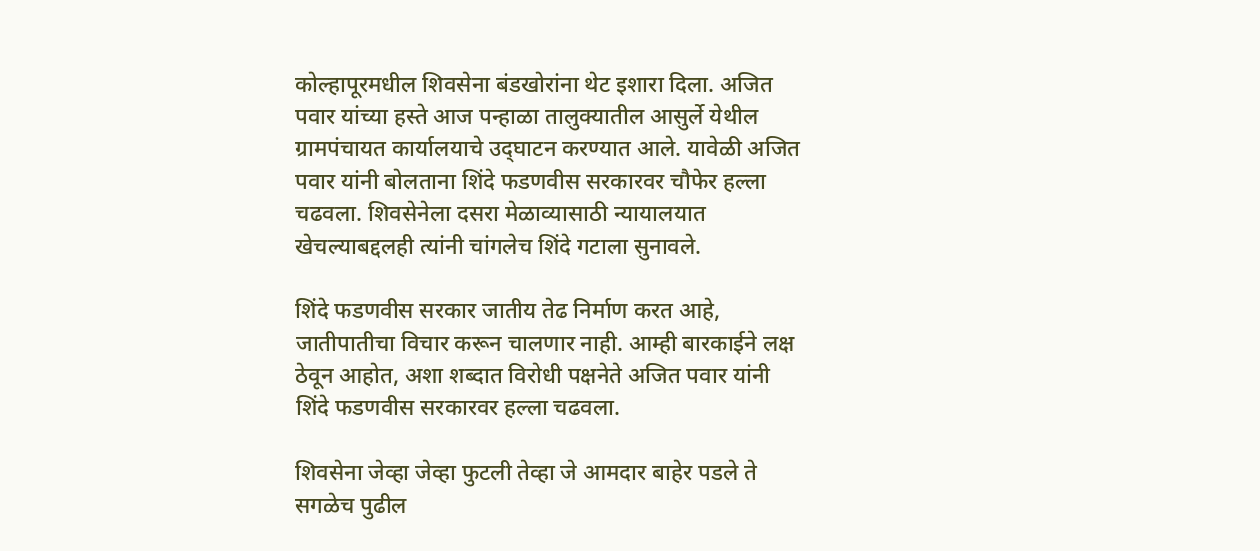कोल्हापूरमधील शिवसेना बंडखोरांना थेट इशारा दिला. अजित पवार यांच्या हस्ते आज पन्हाळा तालुक्यातील आसुर्ले येथील ग्रामपंचायत कार्यालयाचे उद्‌घाटन करण्यात आले. यावेळी अजित पवार यांनी बोलताना शिंदे फडणवीस सरकारवर चौफेर हल्ला चढवला. शिवसेनेला दसरा मेळाव्यासाठी न्यायालयात खेचल्याबद्दलही त्यांनी चांगलेच शिंदे गटाला सुनावले.

शिंदे फडणवीस सरकार जातीय तेढ निर्माण करत आहे, जातीपातीचा विचार करून चालणार नाही. आम्ही बारकाईने लक्ष ठेवून आहोत, अशा शब्दात विरोधी पक्षनेते अजित पवार यांनी शिंदे फडणवीस सरकारवर हल्ला चढवला.

शिवसेना जेव्हा जेव्हा फुटली तेव्हा जे आमदार बाहेर पडले ते सगळेच पुढील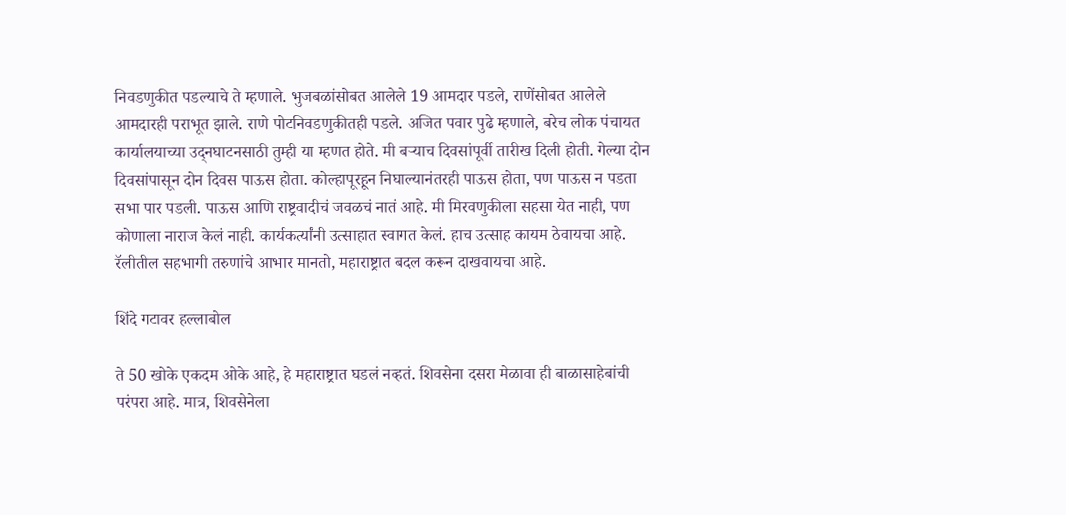निवडणुकीत पडल्याचे ते म्हणाले. भुजबळांसोबत आलेले 19 आमदार पडले, राणेंसोबत आलेले आमदारही पराभूत झाले. राणे पोटनिवडणुकीतही पडले. अजित पवार पुढे म्हणाले, बरेच लोक पंचायत कार्यालयाच्या उद्नघाटनसाठी तुम्ही या म्हणत होते. मी बऱ्याच दिवसांपूर्वी तारीख दिली होती. गेल्या दोन दिवसांपासून दोन दिवस पाऊस होता. कोल्हापूरहून निघाल्यानंतरही पाऊस होता, पण पाऊस न पडता सभा पार पडली. पाऊस आणि राष्ट्रवादीचं जवळचं नातं आहे. मी मिरवणुकीला सहसा येत नाही, पण कोणाला नाराज केलं नाही. कार्यकर्त्यांनी उत्साहात स्वागत केलं. हाच उत्साह कायम ठेवायचा आहे. रॅलीतील सहभागी तरुणांचे आभार मानतो, महाराष्ट्रात बदल करून दाखवायचा आहे.

शिंदे गटावर हल्लाबोल

ते 50 खोके एकदम ओके आहे, हे महाराष्ट्रात घडलं नव्हतं. शिवसेना दसरा मेळावा ही बाळासाहेबांची परंपरा आहे. मात्र, शिवसेनेला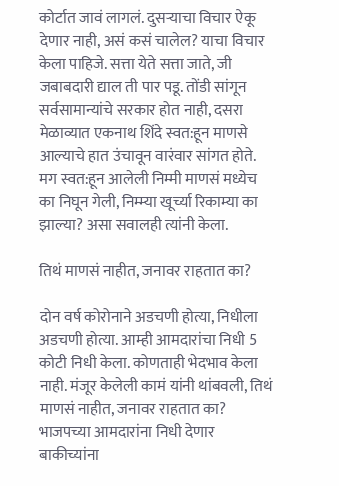कोर्टात जावं लागलं. दुसऱ्याचा विचार ऐकू देणार नाही, असं कसं चालेल? याचा विचार केला पाहिजे. सत्ता येते सत्ता जाते, जी जबाबदारी द्याल ती पार पडू. तोंडी सांगून सर्वसामान्यांचे सरकार होत नाही, दसरा मेळाव्यात एकनाथ शिंदे स्वत:हून माणसे आल्याचे हात उंचावून वारंवार सांगत होते. मग स्वत:हून आलेली निम्मी माणसं मध्येच का निघून गेली, निम्म्या खूर्च्या रिकाम्या का झाल्या? असा सवालही त्यांनी केला.

तिथं माणसं नाहीत, जनावर राहतात का?

दोन वर्ष कोरोनाने अडचणी होत्या, निधीला अडचणी होत्या. आम्ही आमदारांचा निधी 5 कोटी निधी केला. कोणताही भेदभाव केला नाही. मंजूर केलेली कामं यांनी थांबवली, तिथं माणसं नाहीत, जनावर राहतात का? भाजपच्या आमदारांना निधी देणार बाकीच्यांना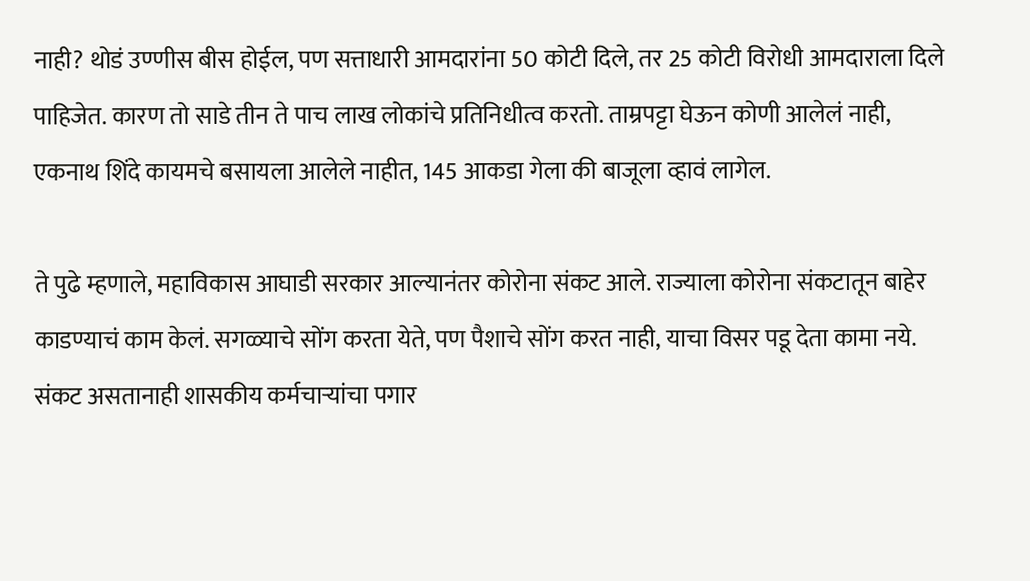नाही? थोडं उण्णीस बीस होईल, पण सत्ताधारी आमदारांना 50 कोटी दिले, तर 25 कोटी विरोधी आमदाराला दिले पाहिजेत. कारण तो साडे तीन ते पाच लाख लोकांचे प्रतिनिधीत्व करतो. ताम्रपट्टा घेऊन कोणी आलेलं नाही, एकनाथ शिंदे कायमचे बसायला आलेले नाहीत, 145 आकडा गेला की बाजूला व्हावं लागेल.

ते पुढे म्हणाले, महाविकास आघाडी सरकार आल्यानंतर कोरोना संकट आले. राज्याला कोरोना संकटातून बाहेर काडण्याचं काम केलं. सगळ्याचे सोंग करता येते, पण पैशाचे सोंग करत नाही, याचा विसर पडू देता कामा नये. संकट असतानाही शासकीय कर्मचाऱ्यांचा पगार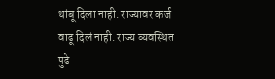थांबू दिला नाही. राज्यावर कर्ज वाढू दिलं नाही. राज्य व्यवस्थित पुढे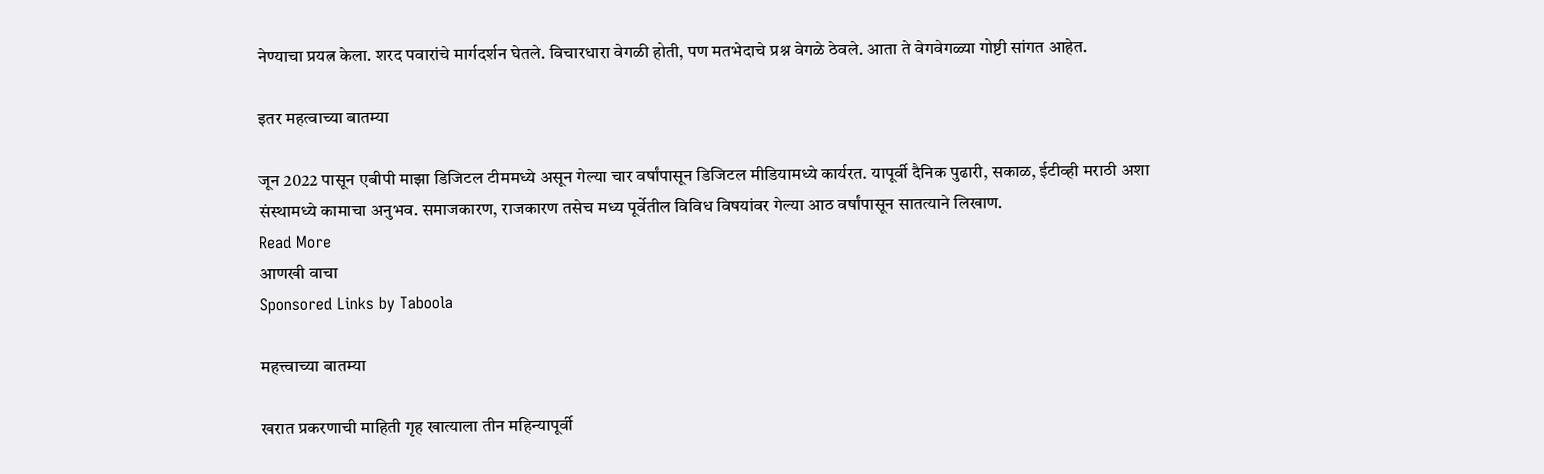नेण्याचा प्रयत्न केला. शरद पवारांचे मार्गदर्शन घेतले. विचारधारा वेगळी होती, पण मतभेदाचे प्रश्न वेगळे ठेवले. आता ते वेगवेगळ्या गोष्टी सांगत आहेत.

इतर महत्वाच्या बातम्या

जून 2022 पासून एबीपी माझा डिजिटल टीममध्ये असून गेल्या चार वर्षांपासून डिजिटल मीडियामध्ये कार्यरत. यापूर्वी दैनिक पुढारी, सकाळ, ईटीव्ही मराठी अशा संस्थामध्ये कामाचा अनुभव. समाजकारण, राजकारण तसेच मध्य पूर्वेतील विविध विषयांवर गेल्या आठ वर्षांपासून सातत्याने लिखाण.
Read More
आणखी वाचा
Sponsored Links by Taboola

महत्त्वाच्या बातम्या

खरात प्रकरणाची माहिती गृह खात्याला तीन महिन्यापूर्वी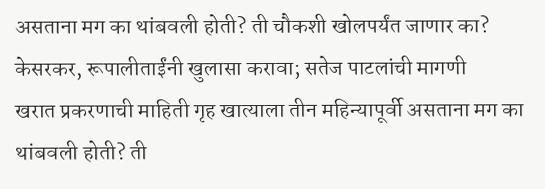असताना मग का थांबवली होती? ती चौकशी खोलपर्यंत जाणार का? केसरकर, रूपालीताईंनी खुलासा करावा; सतेज पाटलांची मागणी
खरात प्रकरणाची माहिती गृह खात्याला तीन महिन्यापूर्वी असताना मग का थांबवली होती? ती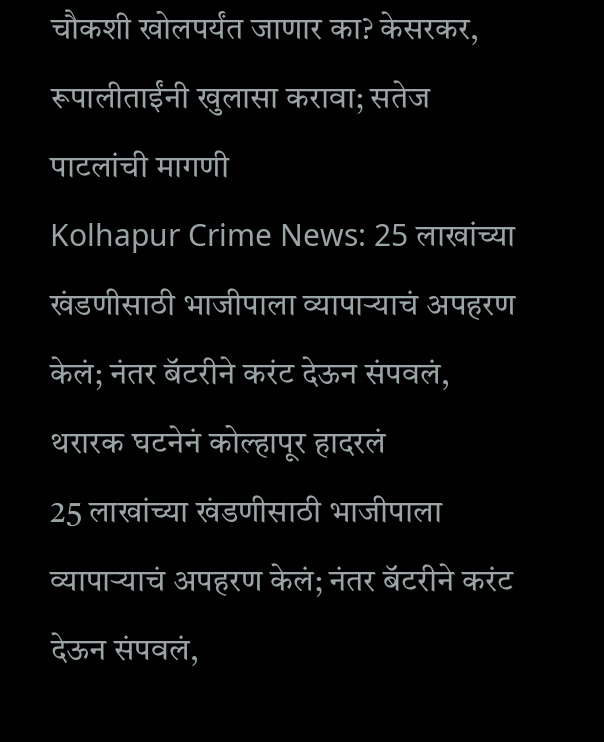चौकशी खोलपर्यंत जाणार का? केसरकर, रूपालीताईंनी खुलासा करावा; सतेज पाटलांची मागणी
Kolhapur Crime News: 25 लाखांच्या खंडणीसाठी भाजीपाला व्यापाऱ्याचं अपहरण केलं; नंतर बॅटरीने करंट देऊन संपवलं, थरारक घटनेनं कोल्हापूर हादरलं
25 लाखांच्या खंडणीसाठी भाजीपाला व्यापाऱ्याचं अपहरण केलं; नंतर बॅटरीने करंट देऊन संपवलं,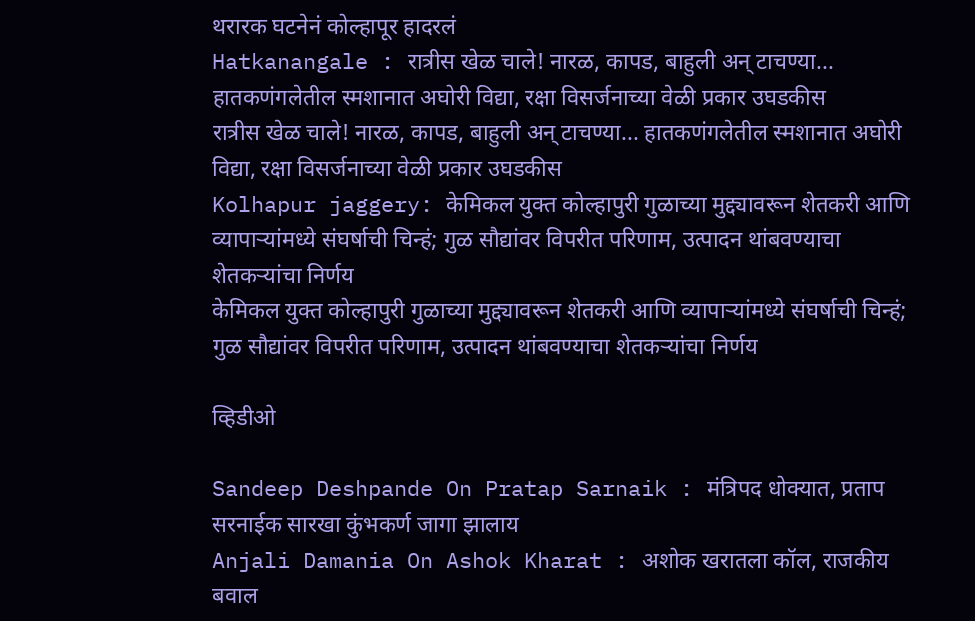थरारक घटनेनं कोल्हापूर हादरलं
Hatkanangale : रात्रीस खेळ चाले! नारळ, कापड, बाहुली अन् टाचण्या... हातकणंगलेतील स्मशानात अघोरी विद्या, रक्षा विसर्जनाच्या वेळी प्रकार उघडकीस
रात्रीस खेळ चाले! नारळ, कापड, बाहुली अन् टाचण्या... हातकणंगलेतील स्मशानात अघोरी विद्या, रक्षा विसर्जनाच्या वेळी प्रकार उघडकीस
Kolhapur jaggery: केमिकल युक्त कोल्हापुरी गुळाच्या मुद्द्यावरून शेतकरी आणि व्यापाऱ्यांमध्ये संघर्षाची चिन्हं; गुळ सौद्यांवर विपरीत परिणाम, उत्पादन थांबवण्याचा शेतकऱ्यांचा निर्णय
केमिकल युक्त कोल्हापुरी गुळाच्या मुद्द्यावरून शेतकरी आणि व्यापाऱ्यांमध्ये संघर्षाची चिन्हं; गुळ सौद्यांवर विपरीत परिणाम, उत्पादन थांबवण्याचा शेतकऱ्यांचा निर्णय

व्हिडीओ

Sandeep Deshpande On Pratap Sarnaik : मंत्रिपद धोक्यात, प्रताप सरनाईक सारखा कुंभकर्ण जागा झालाय
Anjali Damania On Ashok Kharat : अशोक खरातला कॉल, राजकीय बवाल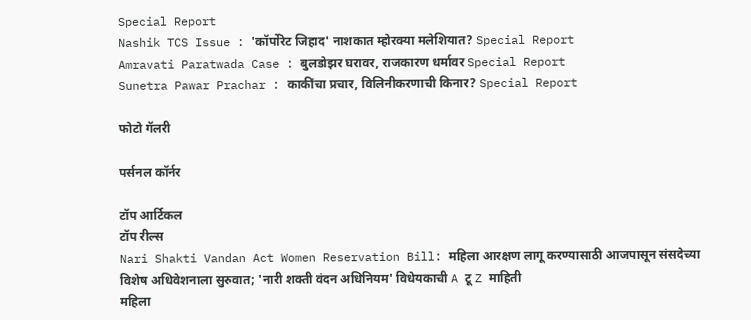Special Report
Nashik TCS Issue : 'कॉर्पोरेट जिहाद' नाशकात म्होरक्या मलेशियात? Special Report
Amravati Paratwada Case : बुलडोझर घरावर, राजकारण धर्मावर Special Report
Sunetra Pawar Prachar : काकींचा प्रचार, विलिनीकरणाची किनार? Special Report

फोटो गॅलरी

पर्सनल कॉर्नर

टॉप आर्टिकल
टॉप रील्स
Nari Shakti Vandan Act Women Reservation Bill: महिला आरक्षण लागू करण्यासाठी आजपासून संसदेच्या विशेष अधिवेशनाला सुरुवात; 'नारी शक्ती वंदन अधिनियम' विधेयकाची A टू Z माहिती
महिला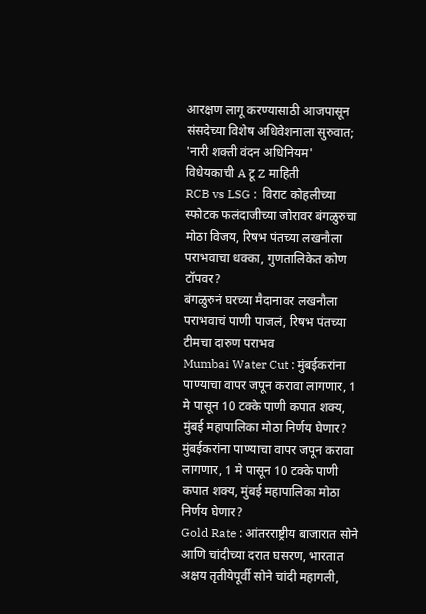आरक्षण लागू करण्यासाठी आजपासून संसदेच्या विशेष अधिवेशनाला सुरुवात; 'नारी शक्ती वंदन अधिनियम' विधेयकाची A टू Z माहिती
RCB vs LSG :  विराट कोहलीच्या स्फोटक फलंदाजीच्या जोरावर बंगळुरुचा मोठा विजय, रिषभ पंतच्या लखनौला पराभवाचा धक्का, गुणतालिकेत कोण टॉपवर?
बंगळुरुनं घरच्या मैदानावर लखनौला पराभवाचं पाणी पाजलं, रिषभ पंतच्या टीमचा दारुण पराभव
Mumbai Water Cut : मुंबईकरांना पाण्याचा वापर जपून करावा लागणार, 1 मे पासून 10 टक्के पाणी कपात शक्य, मुंबई महापालिका मोठा निर्णय घेणार?
मुंबईकरांना पाण्याचा वापर जपून करावा लागणार, 1 मे पासून 10 टक्के पाणी कपात शक्य, मुंबई महापालिका मोठा निर्णय घेणार?
Gold Rate : आंतरराष्ट्रीय बाजारात सोने आणि चांदीच्या दरात घसरण, भारतात अक्षय तृतीयेपूर्वी सोने चांदी महागली,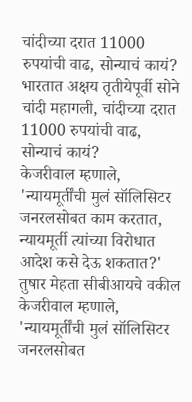चांदीच्या दरात 11000 रुपयांची वाढ, सोन्याचं कायं?
भारतात अक्षय तृतीयेपूर्वी सोने चांदी महागली, चांदीच्या दरात 11000 रुपयांची वाढ, सोन्याचं कायं?
केजरीवाल म्हणाले, 'न्यायमूर्तींची मुलं सॉलिसिटर जनरलसोबत काम करतात, न्यायमूर्ती त्यांच्या विरोधात आदेश कसे देऊ शकतात?' तुषार मेहता सीबीआयचे वकील
केजरीवाल म्हणाले, 'न्यायमूर्तींची मुलं सॉलिसिटर जनरलसोबत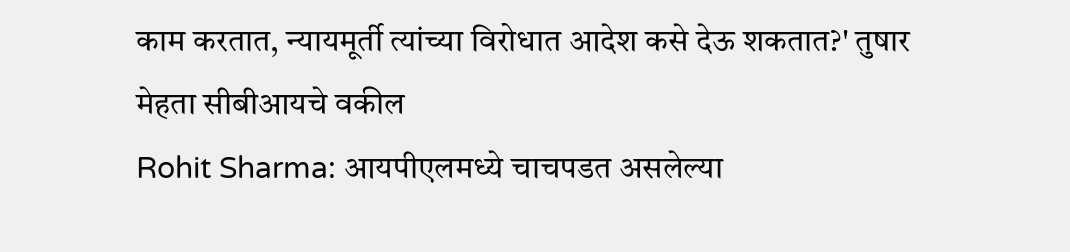काम करतात, न्यायमूर्ती त्यांच्या विरोधात आदेश कसे देऊ शकतात?' तुषार मेहता सीबीआयचे वकील
Rohit Sharma: आयपीएलमध्ये चाचपडत असलेल्या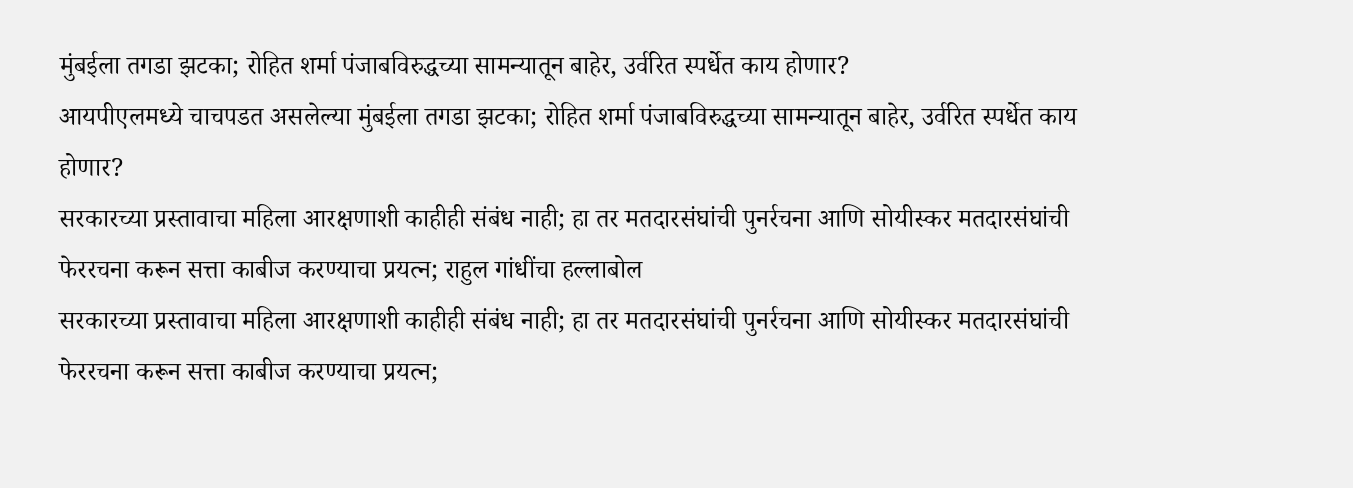मुंबईला तगडा झटका; रोहित शर्मा पंजाबविरुद्धच्या सामन्यातून बाहेर, उर्वरित स्पर्धेत काय होणार?
आयपीएलमध्ये चाचपडत असलेल्या मुंबईला तगडा झटका; रोहित शर्मा पंजाबविरुद्धच्या सामन्यातून बाहेर, उर्वरित स्पर्धेत काय होणार?
सरकारच्या प्रस्तावाचा महिला आरक्षणाशी काहीही संबंध नाही; हा तर मतदारसंघांची पुनर्रचना आणि सोयीस्कर मतदारसंघांची फेररचना करून सत्ता काबीज करण्याचा प्रयत्न; राहुल गांधींचा हल्लाबोल
सरकारच्या प्रस्तावाचा महिला आरक्षणाशी काहीही संबंध नाही; हा तर मतदारसंघांची पुनर्रचना आणि सोयीस्कर मतदारसंघांची फेररचना करून सत्ता काबीज करण्याचा प्रयत्न;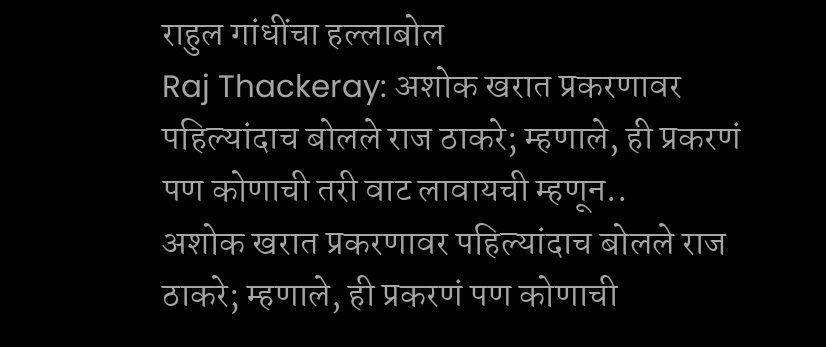राहुल गांधींचा हल्लाबोल
Raj Thackeray: अशोक खरात प्रकरणावर पहिल्यांदाच बोलले राज ठाकरे; म्हणाले, ही प्रकरणं पण कोणाची तरी वाट लावायची म्हणून..
अशोक खरात प्रकरणावर पहिल्यांदाच बोलले राज ठाकरे; म्हणाले, ही प्रकरणं पण कोणाची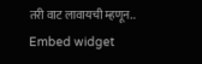तरी वाट लावायची म्हणून..
Embed widget